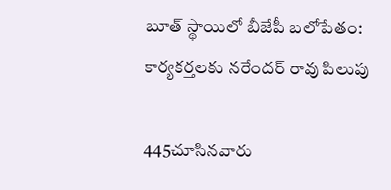బూత్ స్థాయిలో బీజేపీ బలోపేతం: కార్యకర్తలకు నరేందర్ రావు పిలుపు

445చూసినవారు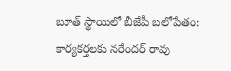బూత్ స్థాయిలో బీజేపీ బలోపేతం: కార్యకర్తలకు నరేందర్ రావు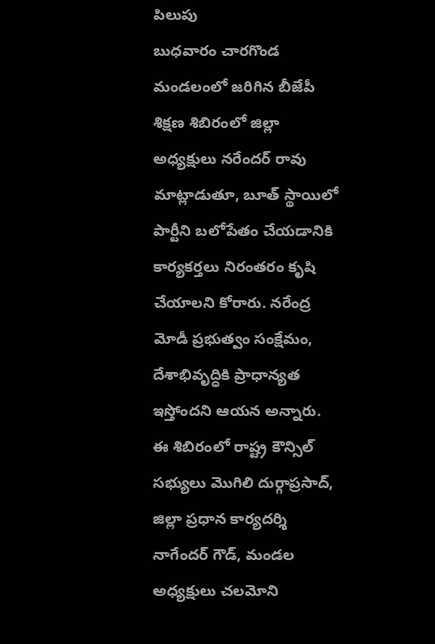పిలుపు
బుధవారం చారగొండ మండలంలో జరిగిన బీజేపీ శిక్షణ శిబిరంలో జిల్లా అధ్యక్షులు నరేందర్ రావు మాట్లాడుతూ, బూత్ స్థాయిలో పార్టీని బలోపేతం చేయడానికి కార్యకర్తలు నిరంతరం కృషి చేయాలని కోరారు. నరేంద్ర మోడీ ప్రభుత్వం సంక్షేమం, దేశాభివృద్ధికి ప్రాధాన్యత ఇస్తోందని ఆయన అన్నారు. ఈ శిబిరంలో రాష్ట్ర కౌన్సిల్ సభ్యులు మొగిలి దుర్గాప్రసాద్, జిల్లా ప్రధాన కార్యదర్శి నాగేందర్ గౌడ్, మండల అధ్యక్షులు చలమోని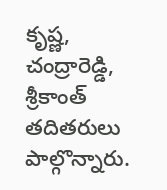కృష్ణ, చంద్రారెడ్డి, శ్రీకాంత్ తదితరులు పాల్గొన్నారు.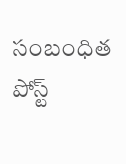సంబంధిత పోస్ట్